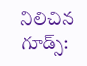నిలిచిన గూడ్స్: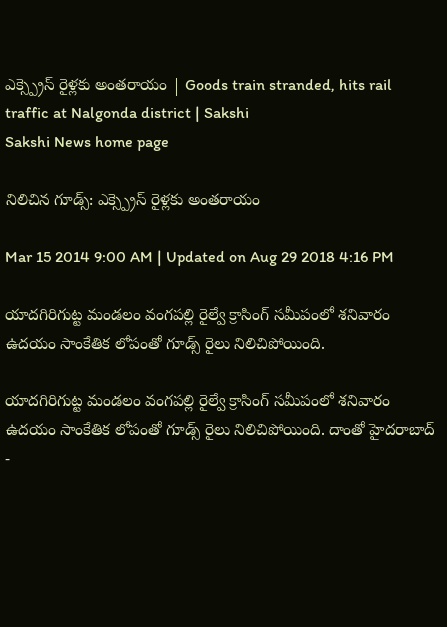ఎక్స్ప్రెస్ రైళ్లకు అంతరాయం | Goods train stranded, hits rail traffic at Nalgonda district | Sakshi
Sakshi News home page

నిలిచిన గూడ్స్: ఎక్స్ప్రెస్ రైళ్లకు అంతరాయం

Mar 15 2014 9:00 AM | Updated on Aug 29 2018 4:16 PM

యాదగిరిగుట్ట మండలం వంగపల్లి రైల్వే క్రాసింగ్ సమీపంలో శనివారం ఉదయం సాంకేతిక లోపంతో గూడ్స్ రైలు నిలిచిపోయింది.

యాదగిరిగుట్ట మండలం వంగపల్లి రైల్వే క్రాసింగ్ సమీపంలో శనివారం ఉదయం సాంకేతిక లోపంతో గూడ్స్ రైలు నిలిచిపోయింది. దాంతో హైదరాబాద్ -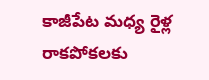కాజీపేట మధ్య రైళ్ల రాకపోకలకు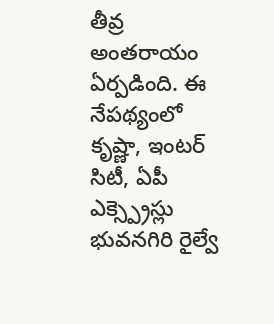తీవ్ర అంతరాయం ఏర్పడింది. ఈ నేపథ్యంలో కృష్ణా, ఇంటర్ సిటీ, ఏపీ ఎక్స్ప్రెస్లు భువనగిరి రైల్వే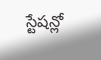స్టేషన్లో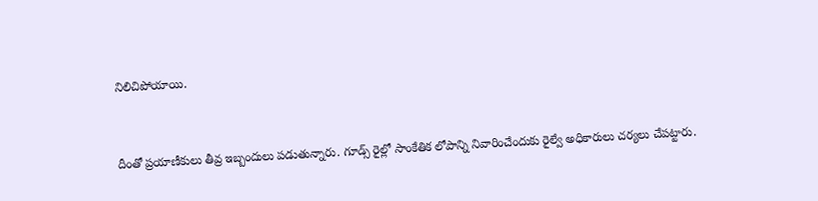నిలిచిపోయాయి.



దీంతో ప్రయాణీకులు తీవ్ర ఇబ్బందులు పడుతున్నారు. గూడ్స్ రైల్లో సాంకేతిక లోపాన్ని నివారించేందుకు రైల్వే అధికారులు చర్యలు చేపట్టారు.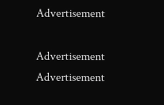Advertisement

Advertisement
Advertisement